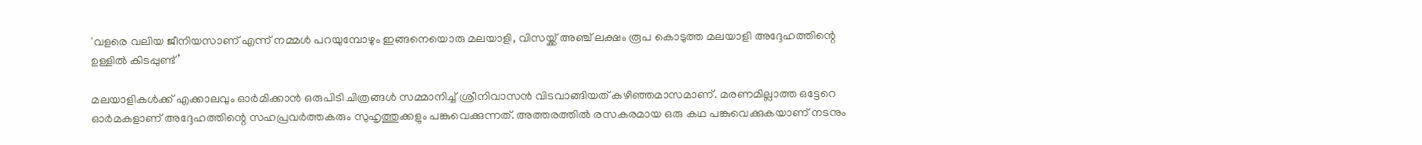'വളരെ വലിയ ജീനിയസാണ് എന്ന് നമ്മൾ പറയുമ്പോഴും ഇങ്ങനെയൊരു മലയാളി, വിസയ്ക്ക് അഞ്ച് ലക്ഷം രൂപ കൊടുത്ത മലയാളി അദ്ദേഹത്തിന്റെ ഉള്ളിൽ കിടപ്പുണ്ട്’

മലയാളികൾക്ക് എക്കാലവും ഓർമിക്കാൻ ഒരുപിടി ചിത്രങ്ങൾ സമ്മാനിച്ച് ശ്രീനിവാസൻ വിടവാങ്ങിയത് കഴിഞ്ഞമാസമാണ്. മരണമില്ലാത്ത ഒട്ടേറെ ഓർമകളാണ് അദ്ദേഹത്തിന്റെ സഹപ്രവർത്തകരും സുഹൃത്തുക്കളും പങ്കുവെക്കുന്നത്. അത്തരത്തിൽ രസകരമായ ഒരു കഥ പങ്കുവെക്കുകയാണ് നടനും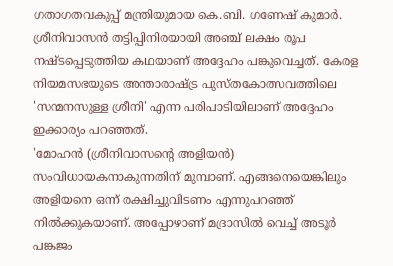ഗതാഗതവകുപ്പ് മന്ത്രിയുമായ കെ.ബി. ഗണേഷ് കുമാർ. ശ്രീനിവാസൻ തട്ടിപ്പിനിരയായി അഞ്ച് ലക്ഷം രൂപ നഷ്ടപ്പെടുത്തിയ കഥയാണ് അദ്ദേഹം പങ്കുവെച്ചത്. കേരള നിയമസഭയുടെ അന്താരാഷ്ട്ര പുസ്തകോത്സവത്തിലെ 'സന്മനസുള്ള ശ്രീനി' എന്ന പരിപാടിയിലാണ് അദ്ദേഹം ഇക്കാര്യം പറഞ്ഞത്.
'മോഹൻ (ശ്രീനിവാസന്റെ അളിയൻ) സംവിധായകനാകുന്നതിന് മുമ്പാണ്. എങ്ങനെയെങ്കിലും അളിയനെ ഒന്ന് രക്ഷിച്ചുവിടണം എന്നുപറഞ്ഞ് നിൽക്കുകയാണ്. അപ്പോഴാണ് മദ്രാസിൽ വെച്ച് അടൂർ പങ്കജം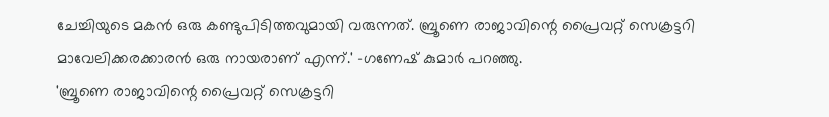ചേച്ചിയുടെ മകൻ ഒരു കണ്ടുപിടിത്തവുമായി വരുന്നത്. ബ്രൂണെ രാജാവിന്റെ പ്രൈവറ്റ് സെക്രട്ടറി മാവേലിക്കരക്കാരൻ ഒരു നായരാണ് എന്ന്.' -ഗണേഷ് കുമാർ പറഞ്ഞു.
'ബ്രൂണെ രാജാവിന്റെ പ്രൈവറ്റ് സെക്രട്ടറി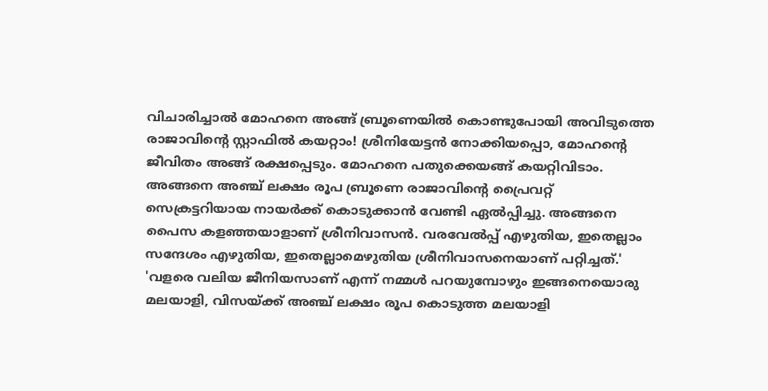വിചാരിച്ചാൽ മോഹനെ അങ്ങ് ബ്രൂണെയിൽ കൊണ്ടുപോയി അവിടുത്തെ രാജാവിന്റെ സ്റ്റാഫിൽ കയറ്റാം! ശ്രീനിയേട്ടൻ നോക്കിയപ്പൊ, മോഹന്റെ ജീവിതം അങ്ങ് രക്ഷപ്പെടും. മോഹനെ പതുക്കെയങ്ങ് കയറ്റിവിടാം. അങ്ങനെ അഞ്ച് ലക്ഷം രൂപ ബ്രൂണെ രാജാവിന്റെ പ്രൈവറ്റ് സെക്രട്ടറിയായ നായർക്ക് കൊടുക്കാൻ വേണ്ടി ഏൽപ്പിച്ചു. അങ്ങനെ പൈസ കളഞ്ഞയാളാണ് ശ്രീനിവാസൻ. വരവേൽപ്പ് എഴുതിയ, ഇതെല്ലാം സന്ദേശം എഴുതിയ, ഇതെല്ലാമെഴുതിയ ശ്രീനിവാസനെയാണ് പറ്റിച്ചത്.'
'വളരെ വലിയ ജീനിയസാണ് എന്ന് നമ്മൾ പറയുമ്പോഴും ഇങ്ങനെയൊരു മലയാളി, വിസയ്ക്ക് അഞ്ച് ലക്ഷം രൂപ കൊടുത്ത മലയാളി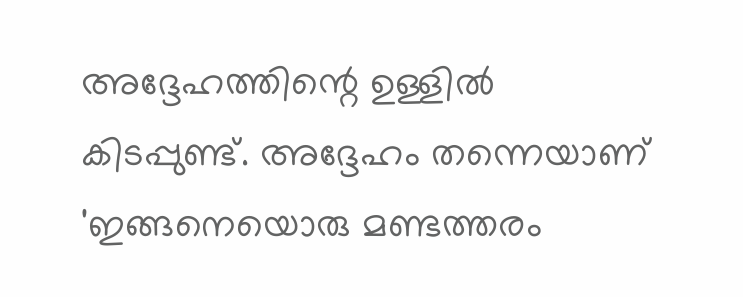അദ്ദേഹത്തിന്റെ ഉള്ളിൽ കിടപ്പുണ്ട്. അദ്ദേഹം തന്നെയാണ് 'ഇങ്ങനെയൊരു മണ്ടത്തരം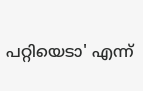പറ്റിയെടാ' എന്ന്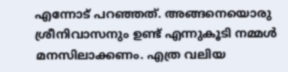എന്നോട് പറഞ്ഞത്. അങ്ങനെയൊരു ശ്രീനിവാസനും ഉണ്ട് എന്നുകൂടി നമ്മൾ മനസിലാക്കണം. എത്ര വലിയ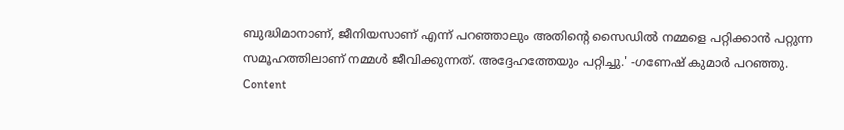ബുദ്ധിമാനാണ്, ജീനിയസാണ് എന്ന് പറഞ്ഞാലും അതിന്റെ സൈഡിൽ നമ്മളെ പറ്റിക്കാൻ പറ്റുന്ന സമൂഹത്തിലാണ് നമ്മൾ ജീവിക്കുന്നത്. അദ്ദേഹത്തേയും പറ്റിച്ചു.' -ഗണേഷ് കുമാർ പറഞ്ഞു.
Content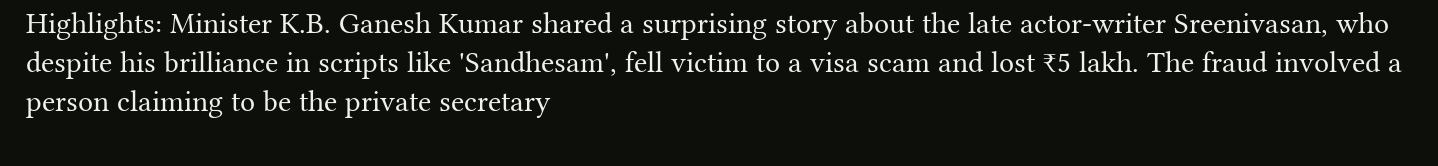Highlights: Minister K.B. Ganesh Kumar shared a surprising story about the late actor-writer Sreenivasan, who despite his brilliance in scripts like 'Sandhesam', fell victim to a visa scam and lost ₹5 lakh. The fraud involved a person claiming to be the private secretary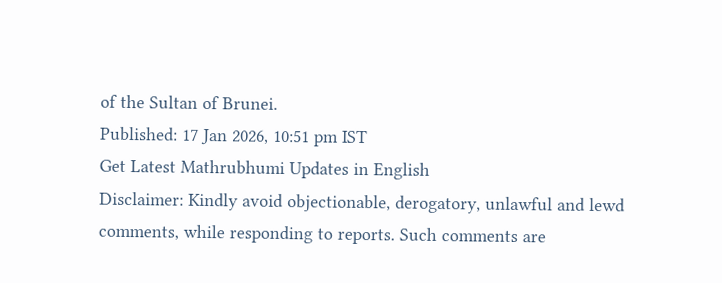of the Sultan of Brunei.
Published: 17 Jan 2026, 10:51 pm IST
Get Latest Mathrubhumi Updates in English
Disclaimer: Kindly avoid objectionable, derogatory, unlawful and lewd comments, while responding to reports. Such comments are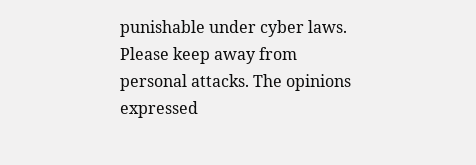punishable under cyber laws. Please keep away from personal attacks. The opinions expressed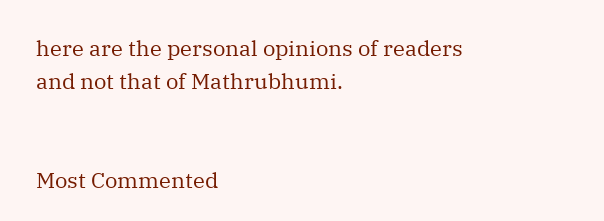here are the personal opinions of readers and not that of Mathrubhumi.


Most Commented